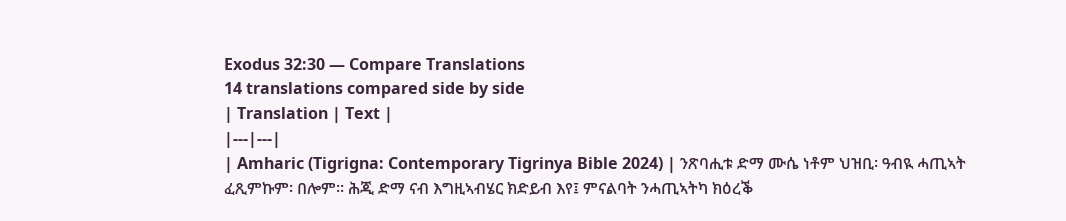Exodus 32:30 — Compare Translations
14 translations compared side by side
| Translation | Text |
|---|---|
| Amharic (Tigrigna: Contemporary Tigrinya Bible 2024) | ንጽባሒቱ ድማ ሙሴ ነቶም ህዝቢ፡ ዓብዪ ሓጢኣት ፈጺምኩም፡ በሎም። ሕጂ ድማ ናብ እግዚኣብሄር ክድይብ እየ፤ ምናልባት ንሓጢኣትካ ክዕረቕ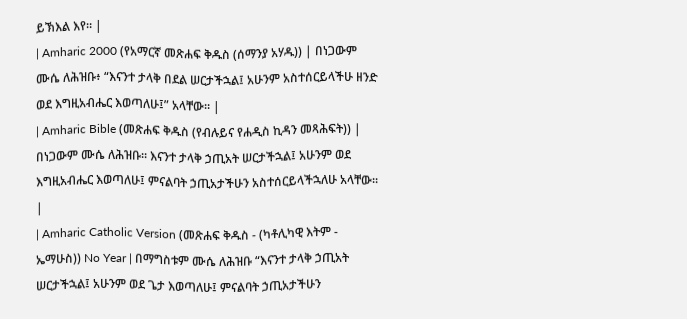ይኽእል እየ። |
| Amharic 2000 (የአማርኛ መጽሐፍ ቅዱስ (ሰማንያ አሃዱ)) | በነጋውም ሙሴ ለሕዝቡ፥ “እናንተ ታላቅ በደል ሠርታችኋል፤ አሁንም አስተሰርይላችሁ ዘንድ ወደ እግዚአብሔር እወጣለሁ፤” አላቸው። |
| Amharic Bible (መጽሐፍ ቅዱስ (የብሉይና የሐዲስ ኪዳን መጻሕፍት)) | በነጋውም ሙሴ ለሕዝቡ። እናንተ ታላቅ ኃጢአት ሠርታችኋል፤ አሁንም ወደ እግዚአብሔር እወጣለሁ፤ ምናልባት ኃጢአታችሁን አስተሰርይላችኋለሁ አላቸው። |
| Amharic Catholic Version (መጽሐፍ ቅዱስ - (ካቶሊካዊ እትም - ኤማሁስ)) No Year | በማግስቱም ሙሴ ለሕዝቡ “እናንተ ታላቅ ኃጢአት ሠርታችኋል፤ አሁንም ወደ ጌታ እወጣለሁ፤ ምናልባት ኃጢአታችሁን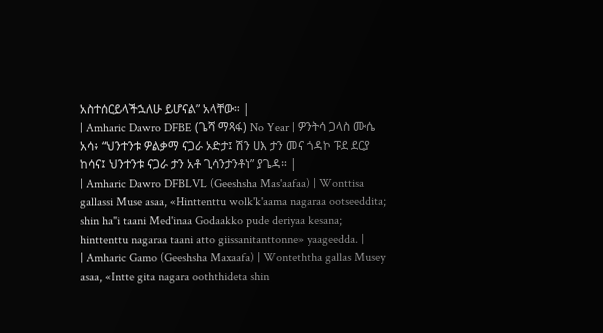አስተሰርይላችኋለሁ ይሆናል” አላቸው። |
| Amharic Dawro DFBE (ጌሻ ማጻፋ) No Year | ዎንትሳ ጋላስ ሙሴ አሳ፥ “ህንተንቱ ዎልቃማ ናጋራ ኦድታ፤ ሽን ሀእ ታን መና ጎዳኮ ፑደ ደርያ ከሳና፤ ህንተንቱ ናጋራ ታን አቶ ጊሳንታንቶነ” ያጌዳ። |
| Amharic Dawro DFBLVL (Geeshsha Mas'aafaa) | Wonttisa gallassi Muse asaa, «Hinttenttu wolk'k'aama nagaraa ootseeddita; shin ha"i taani Med'inaa Godaakko pude deriyaa kesana; hinttenttu nagaraa taani atto giissanitanttonne» yaageedda. |
| Amharic Gamo (Geeshsha Maxaafa) | Wonteththa gallas Musey asaa, «Intte gita nagara ooththideta shin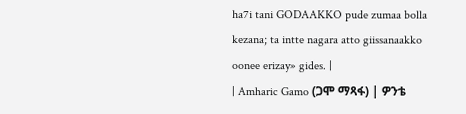ha7i tani GODAAKKO pude zumaa bolla kezana; ta intte nagara atto giissanaakko oonee erizay» gides. |
| Amharic Gamo (ጋሞ ማጻፋ) | ዎንቴ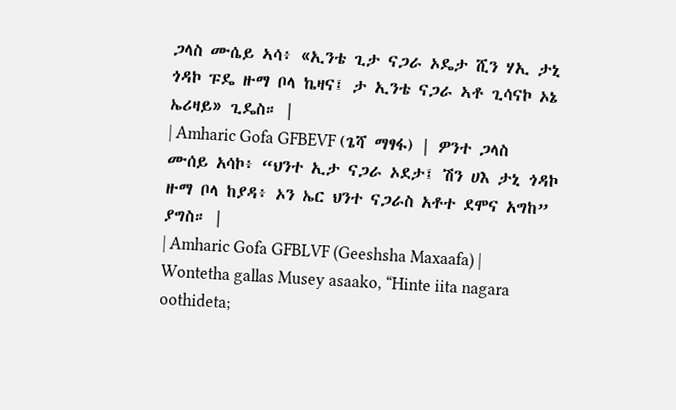ጋላስ ሙሴይ ኣሳ፥ «ኢንቴ ጊታ ናጋራ ኦዴታ ሺን ሃኢ ታኒ ጎዳኮ ፑዴ ዙማ ቦላ ኬዛና፤ ታ ኢንቴ ናጋራ ኣቶ ጊሳናኮ ኦኔ ኤሪዛይ» ጊዴስ። |
| Amharic Gofa GFBEVF (ጌሻ ማፃፋ) | ዎንተ ጋላስ ሙሰይ አሳኮ፥ “ህንተ ኢታ ናጋራ ኦደታ፤ ሽን ሀእ ታኒ ጎዳኮ ዙማ ቦላ ከያዳ፥ ኦን ኤር ህንተ ናጋራስ አቶተ ደሞና አግከ” ያግስ። |
| Amharic Gofa GFBLVF (Geeshsha Maxaafa) | Wontetha gallas Musey asaako, “Hinte iita nagara oothideta;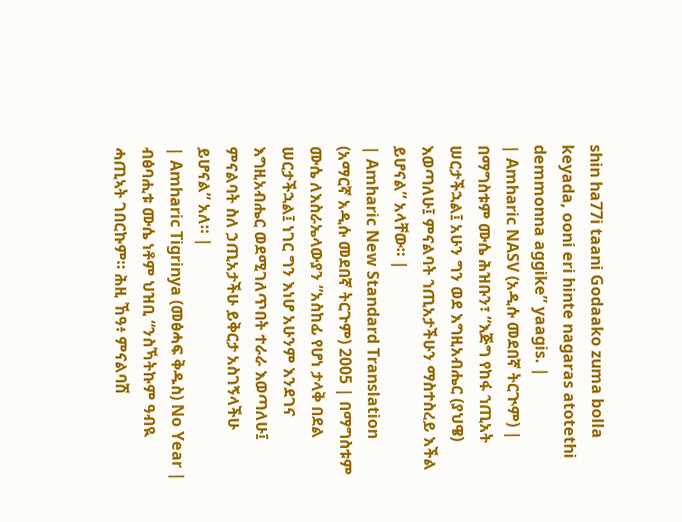shin ha77i taani Godaako zuma bolla keyada, ooni eri hinte nagaras atotethi demmonna aggike” yaagis. |
| Amharic NASV (አዲሱ መደበኛ ትርጒም) | በማግስቱም ሙሴ ሕዝቡን፣ “እጅግ የከፋ ኀጢአት ሠርታችኋል፤ አሁን ግን ወደ እግዚአብሔር (ያህዌ) እወጣለሁ፤ ምናልባት ኀጢአታችሁን ማስተስረይ እችል ይሆናል” አላቸው። |
| Amharic New Standard Translation (አማርኛ አዲሱ መደበኛ ትርጉም) 2005 | በማግስቱም ሙሴ ለእስራኤላውያን “አስከፊ የሆነ ታላቅ በደል ሠርታችኋል፤ ነገር ግን እነሆ አሁንም እንደገና እግዚአብሔር ወደሚገለጥበት ተራራ እወጣለሁ፤ ምናልባት ስለ ኃጢአታችሁ ይቅርታ አስገኝላችሁ ይሆናል” አለ። |
| Amharic Tigrinya (መፅሓፍ ቅዱስ) No Year | ብፅባሒቱ ሙሴ ነቶም ህዝቢ “ንስኻትኩም ዓብዪ ሓጢኣት ገበርኩም። ሕዚ ኸዓ፥ ምናልባሽ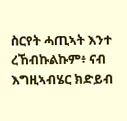ስርየት ሓጢኣት እንተ ረኸብኩልኩም፥ ናብ እግዚኣብሄር ክድይብ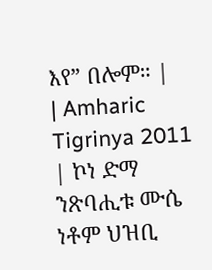እየ” በሎም። |
| Amharic Tigrinya 2011 | ኮነ ድማ ንጽባሒቱ ሙሴ ነቶም ህዝቢ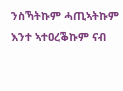ንስኻትኩም ሓጢኣትኩም እንተ ኣተዐረቕኩም ናብ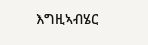እግዚኣብሄር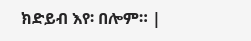ክድይብ እየ፡ በሎም። |